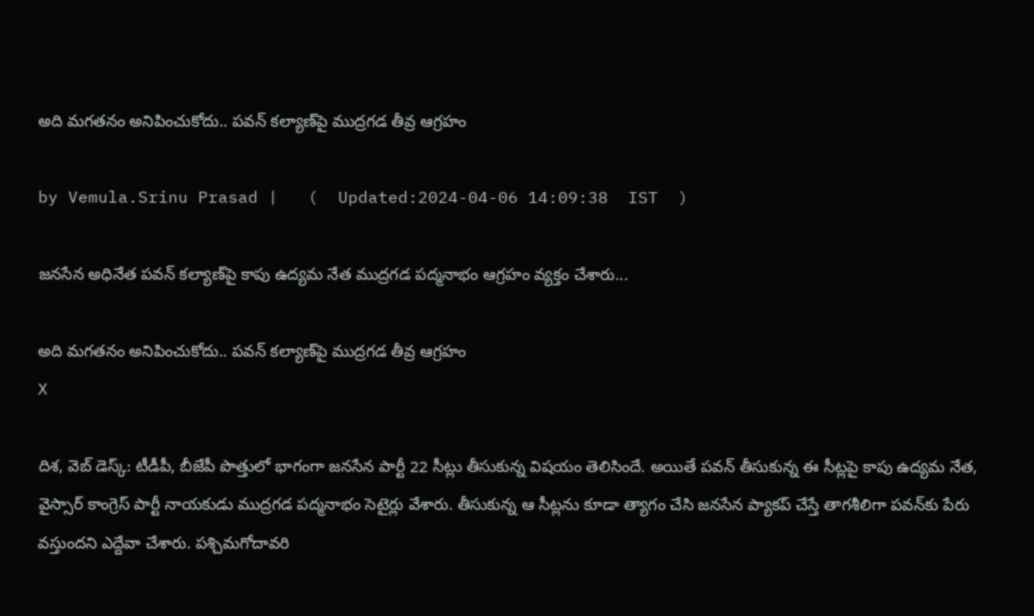అది మగతనం అనిపించుకోదు.. పవన్‌ కల్యాణ్‌పై ముద్రగడ తీవ్ర ఆగ్రహం

by Vemula.Srinu Prasad |   (  Updated:2024-04-06 14:09:38  IST  )

జనసేన అధినేత పవన్ కల్యాణ్‌పై కాపు ఉద్యమ నేత ముద్రగడ పద్మనాభం ఆగ్రహం వ్యక్తం చేశారు...

అది మగతనం అనిపించుకోదు.. పవన్‌ కల్యాణ్‌పై ముద్రగడ తీవ్ర ఆగ్రహం
X

దిశ, వెబ్ డెస్క్: టీడీపీ, బీజేపీ పొత్తులో భాగంగా జనసేన పార్టీ 22 సీట్లు తీసుకున్న విషయం తెలిసిందే. అయితే పవన్ తీసుకున్న ఈ సీట్లపై కాపు ఉద్యమ నేత, వైస్సార్ కాంగ్రెస్ పార్టీ నాయకుడు ముద్రగడ పద్మనాభం సెటైర్లు వేశారు. తీసుకున్న ఆ సీట్లను కూడా త్యాగం చేసి జనసేన ప్యాకప్ చేస్తే తాగశీలిగా పవన్‌కు పేరు వస్తుందని ఎద్దేవా చేశారు. పశ్చిమగోదావరి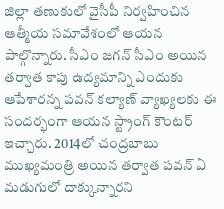జిల్లా తణుకులో వైసీపీ నిర్వహించిన ఆత్మీయ సమావేశంలో ఆయన పాల్గొన్నారు. సీఎం జగన్ సీఎం అయిన తర్వాత కాపు ఉద్యమాన్ని ఎందుకు ఆపేశారన్న పవన్ కల్యాణ్ వ్యాఖ్యలకు ఈ సందర్భంగా ఆయన స్ట్రాంగ్ కౌంటర్ ఇచ్చారు. 2014లో చంద్రబాబు ముఖ్యమంత్రి అయిన తర్వాత పవన్ ఏ మడుగులో దాక్కున్నారని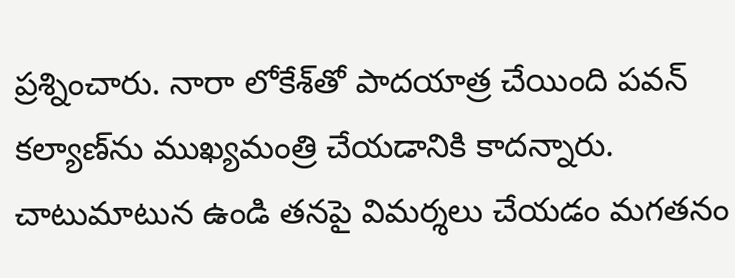ప్రశ్నించారు. నారా లోకేశ్‌తో పాదయాత్ర చేయింది పవన్ కల్యాణ్‌ను ముఖ్యమంత్రి చేయడానికి కాదన్నారు. చాటుమాటున ఉండి తనపై విమర్శలు చేయడం మగతనం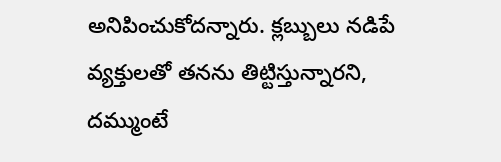అనిపించుకోదన్నారు. క్లబ్బులు నడిపే వ్యక్తులతో తనను తిట్టిస్తున్నారని, దమ్ముంటే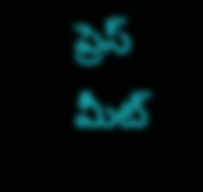ప్రెస్ మీట్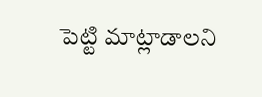పెట్టి మాట్లాడాలని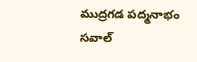ముద్రగడ పద్మనాభం సవాల్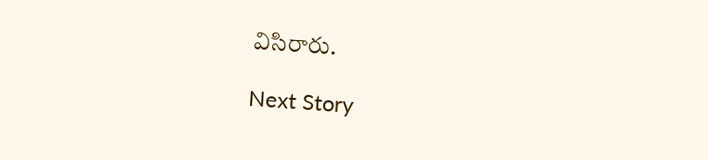విసిరారు.

Next Story